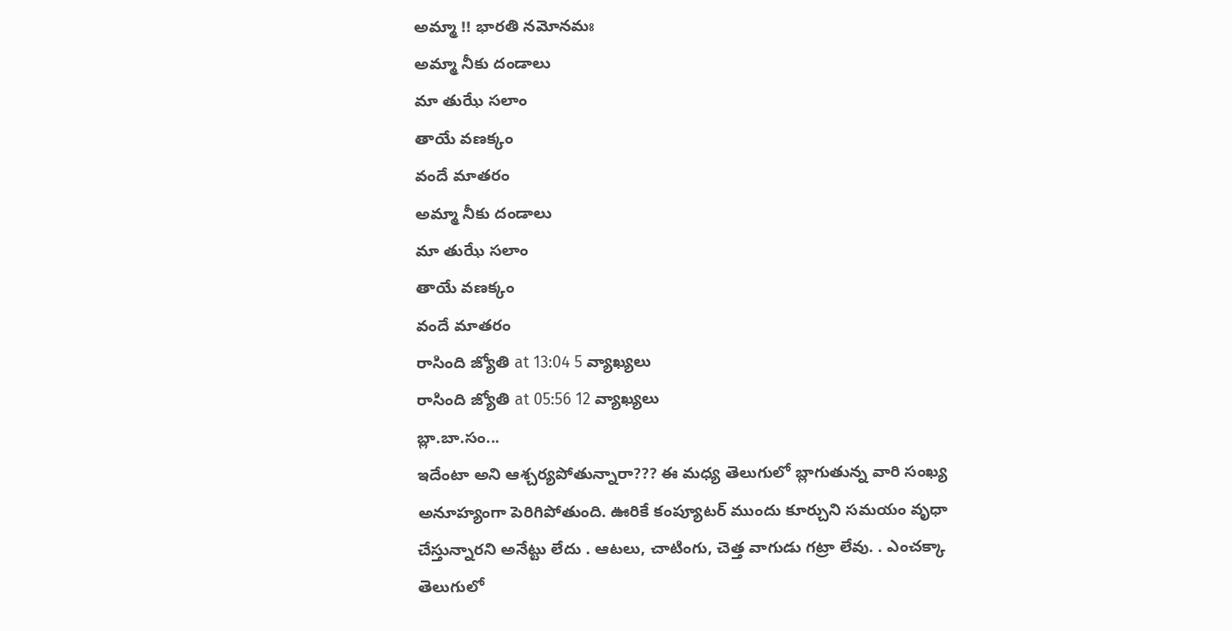అమ్మా !! భారతి నమోనమః
అమ్మా నీకు దండాలు
మా తుఝే సలాం
తాయే వణక్కం
వందే మాతరం
అమ్మా నీకు దండాలు
మా తుఝే సలాం
తాయే వణక్కం
వందే మాతరం
రాసింది జ్యోతి at 13:04 5 వ్యాఖ్యలు
రాసింది జ్యోతి at 05:56 12 వ్యాఖ్యలు
బ్లా.బా.సం...
ఇదేంటా అని ఆశ్చర్యపోతున్నారా??? ఈ మధ్య తెలుగులో బ్లాగుతున్న వారి సంఖ్య అనూహ్యంగా పెరిగిపోతుంది. ఊరికే కంప్యూటర్ ముందు కూర్చుని సమయం వృధా చేస్తున్నారని అనేట్టు లేదు . ఆటలు, చాటింగు, చెత్త వాగుడు గట్రా లేవు. . ఎంచక్కా తెలుగులో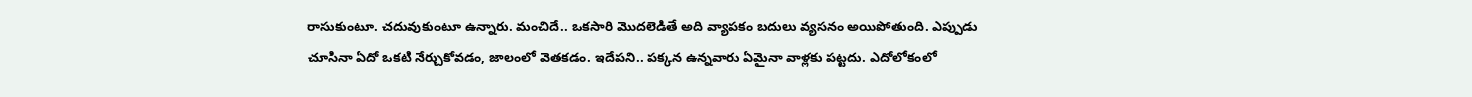రాసుకుంటూ. చదువుకుంటూ ఉన్నారు. మంచిదే.. ఒకసారి మొదలెడితే అది వ్యాపకం బదులు వ్యసనం అయిపోతుంది. ఎప్పుడు చూసినా ఏదో ఒకటి నేర్చుకోవడం, జాలంలో వెతకడం. ఇదేపని.. పక్కన ఉన్నవారు ఏమైనా వాళ్లకు పట్టదు. ఎదోలోకంలో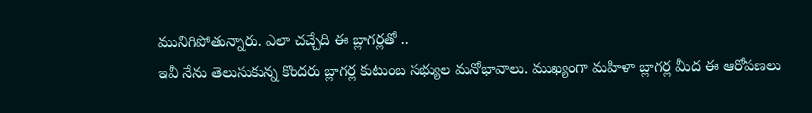మునిగిపోతున్నారు. ఎలా చచ్చేది ఈ బ్లాగర్లతో ..
ఇవీ నేను తెలుసుకున్న కొందరు బ్లాగర్ల కుటుంబ సభ్యుల మనోభావాలు. ముఖ్యంగా మహిళా బ్లాగర్ల మీద ఈ ఆరోపణలు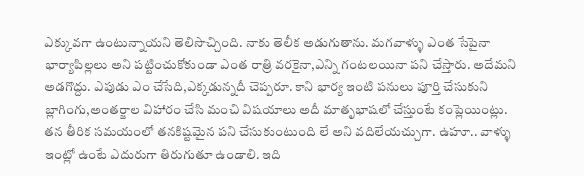ఎక్కువగా ఉంటున్నాయని తెలిసొచ్చింది. నాకు తెలీక అడుగుతాను. మగవాళ్ళు ఎంత సేపైనా భార్యాపిల్లలు అని పట్టించుకోకుండా ఎంత రాత్రి వరకైనా,ఎన్ని గంటలయినా పని చేస్తారు. అదేమని అడగొద్దు. ఎపుడు ఎం చేసేది,ఎక్కడున్నదీ చెప్పరూ. కాని భార్య ఇంటి పనులు పూర్తి చేసుకుని బ్లాగింగు,అంతర్జాల విహారం చేసి మంచి విషయాలు అదీ మాతృభాషలో చేస్తుంటే కంప్లెయింట్లు. తన తీరిక సమయంలో తనకిష్టమైన పని చేసుకుంటుంది లే అని వదిలేయచ్చుగా. ఉహూ.. వాళ్ళు ఇంట్లో ఉంటే ఎదురుగా తిరుగుతూ ఉండాలి. ఇది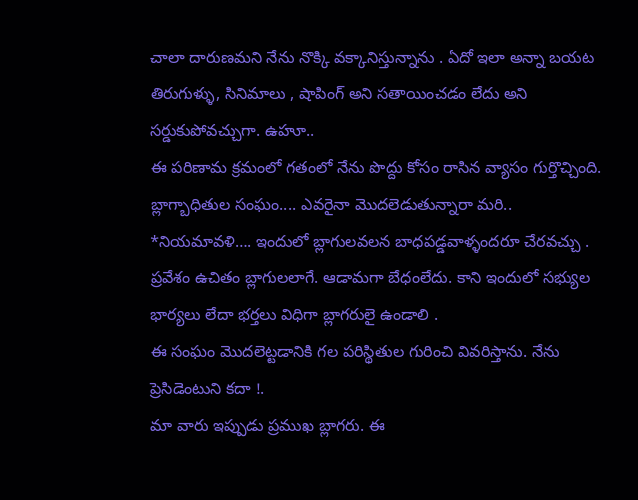చాలా దారుణమని నేను నొక్కి వక్కానిస్తున్నాను . ఏదో ఇలా అన్నా బయట తిరుగుళ్ళు, సినిమాలు , షాపింగ్ అని సతాయించడం లేదు అని సర్డుకుపోవచ్చుగా. ఉహూ..
ఈ పరిణామ క్రమంలో గతంలో నేను పొద్దు కోసం రాసిన వ్యాసం గుర్తొచ్చింది.
బ్లాగ్బాధితుల సంఘం.... ఎవరైనా మొదలెడుతున్నారా మరి..
*నియమావళి…. ఇందులో బ్లాగులవలన బాధపడ్డవాళ్ళందరూ చేరవచ్చు . ప్రవేశం ఉచితం బ్లాగులలాగే. ఆడామగా బేధంలేదు. కాని ఇందులో సభ్యుల భార్యలు లేదా భర్తలు విధిగా బ్లాగరులై ఉండాలి .
ఈ సంఘం మొదలెట్టడానికి గల పరిస్థితుల గురించి వివరిస్తాను. నేను ప్రెసిడెంటుని కదా !.
మా వారు ఇప్పుడు ప్రముఖ బ్లాగరు. ఈ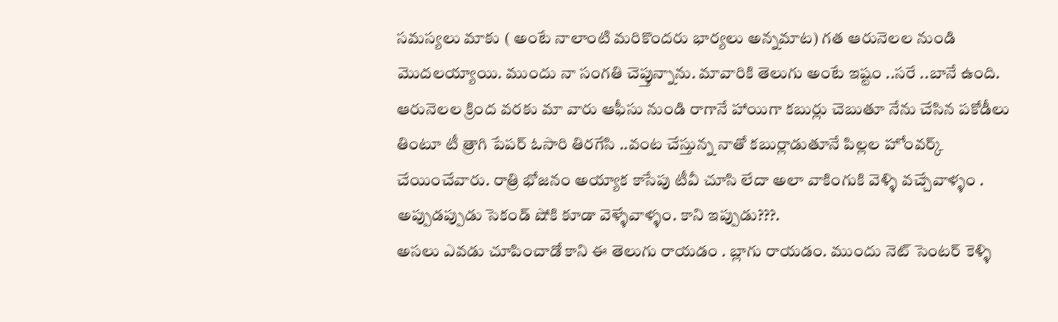సమస్యలు మాకు ( అంటే నాలాంటి మరికొందరు భార్యలు అన్నమాట) గత ఆరునెలల నుండి మొదలయ్యాయి. ముందు నా సంగతి చెప్తున్నాను. మావారికి తెలుగు అంటే ఇష్టం ..సరే ..బానే ఉంది. ఆరునెలల క్రింద వరకు మా వారు ఆఫీసు నుండి రాగానే హాయిగా కబుర్లు చెబుతూ నేను చేసిన పకోడీలు తింటూ టీ త్రాగి పేపర్ ఓసారి తిరగేసి ..వంట చేస్తున్న నాతో కబుర్లాడుతూనే పిల్లల హోంవర్క్ చేయించేవారు. రాత్రి భోజనం అయ్యాక కాసేపు టీవీ చూసి లేదా అలా వాకింగుకి వెళ్ళి వచ్చేవాళ్ళం . అప్పుడప్పుడు సెకండ్ షోకి కూడా వెళ్ళేవాళ్ళం. కాని ఇప్పుడు???.
అసలు ఎవడు చూపించాడో కాని ఈ తెలుగు రాయడం . బ్లాగు రాయడం. ముందు నెట్ సెంటర్ కెళ్ళి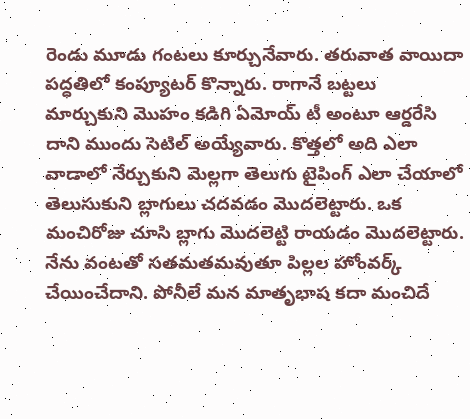రెండు మూడు గంటలు కూర్చునేవారు. తరువాత వాయిదా పద్ధతిలో కంప్యూటర్ కొన్నారు. రాగానే బట్టలు మార్చుకుని మొహం కడిగి ఏమోయ్ టీ అంటూ ఆర్డరేసి దాని ముందు సెటిల్ అయ్యేవారు. కొత్తలో అది ఎలా వాడాలో నేర్చుకుని మెల్లగా తెలుగు టైపింగ్ ఎలా చేయాలో తెలుసుకుని బ్లాగులు చదవడం మొదలెట్టారు. ఒక మంచిరోజు చూసి బ్లాగు మొదలెట్టి రాయడం మొదలెట్టారు. నేను వంటతో సతమతమవుతూ పిల్లల హోంవర్క్ చేయించేదాని. పోనీలే మన మాతృభాష కదా మంచిదే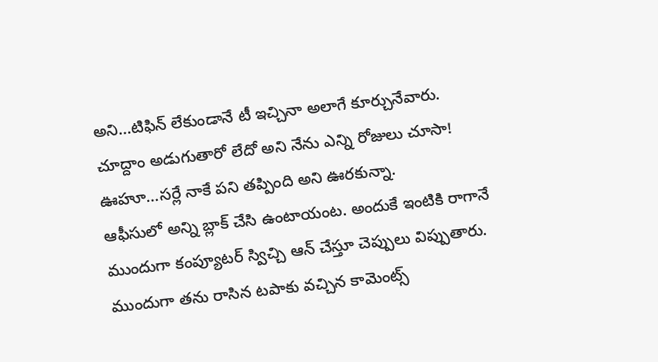అని…టిఫిన్ లేకుండానే టీ ఇచ్చినా అలాగే కూర్చునేవారు. చూద్దాం అడుగుతారో లేదో అని నేను ఎన్ని రోజులు చూసా! ఊహూ…సర్లే నాకే పని తప్పింది అని ఊరకున్నా.
ఆఫీసులో అన్ని బ్లాక్ చేసి ఉంటాయంట. అందుకే ఇంటికి రాగానే ముందుగా కంప్యూటర్ స్విచ్చి ఆన్ చేస్తూ చెప్పులు విప్పుతారు. ముందుగా తను రాసిన టపాకు వచ్చిన కామెంట్స్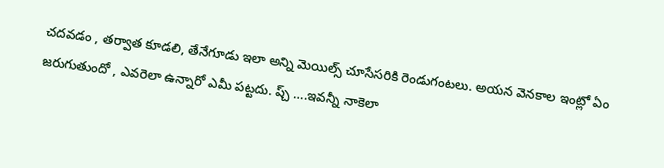చదవడం , తర్వాత కూడలి, తేనేగూడు ఇలా అన్ని మెయిల్స్ చూసేసరికి రెండుగంటలు. అయన వెనకాల ఇంట్లో ఏం జరుగుతుందో , ఎవరెలా ఉన్నారో ఎమీ పట్టదు. ప్చ్ ….ఇవన్నీ నాకెలా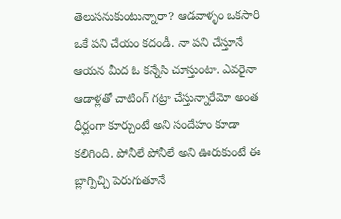తెలుసనుకుంటున్నారా? ఆడవాళ్ళం ఒకసారి ఒకే పని చేయం కదండీ. నా పని చేస్తూనే ఆయన మీద ఓ కన్నేసి చూస్తుంటా. ఎవరైనా ఆడాళ్లతో చాటింగ్ గట్రా చేస్తున్నారేమో అంత ధీర్ఘంగా కూర్చుంటే అని సందేహం కూడా కలిగింది. పోనీలే పోనీలే అని ఊరుకుంటే ఈ బ్లాగ్పిచ్చి పెరుగుతూనే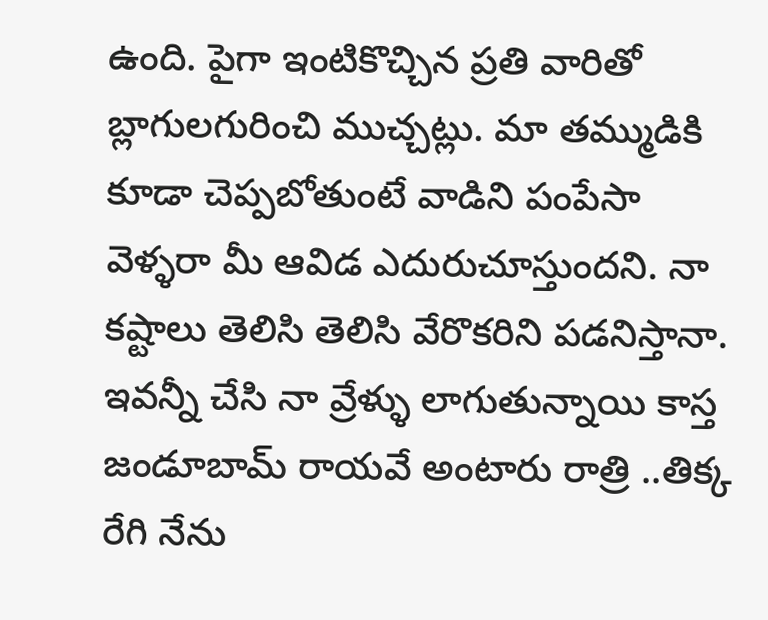ఉంది. పైగా ఇంటికొచ్చిన ప్రతి వారితో బ్లాగులగురించి ముచ్చట్లు. మా తమ్ముడికి కూడా చెప్పబోతుంటే వాడిని పంపేసా వెళ్ళరా మీ ఆవిడ ఎదురుచూస్తుందని. నా కష్టాలు తెలిసి తెలిసి వేరొకరిని పడనిస్తానా.
ఇవన్నీ చేసి నా వ్రేళ్ళు లాగుతున్నాయి కాస్త జండూబామ్ రాయవే అంటారు రాత్రి ..తిక్క రేగి నేను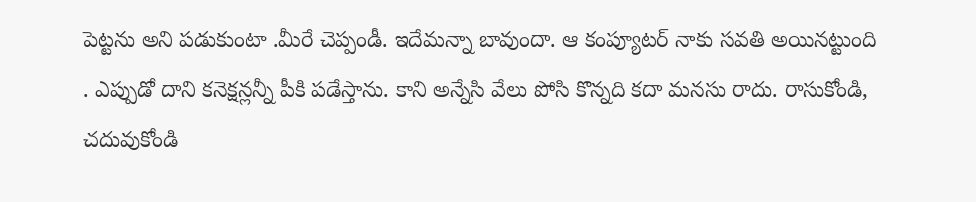పెట్టను అని పడుకుంటా .మీరే చెప్పండీ. ఇదేమన్నా బావుందా. ఆ కంప్యూటర్ నాకు సవతి అయినట్టుంది . ఎప్పుడో దాని కనెక్షన్లన్నీ పీకి పడేస్తాను. కాని అన్నేసి వేలు పోసి కొన్నది కదా మనసు రాదు. రాసుకోండి, చదువుకోండి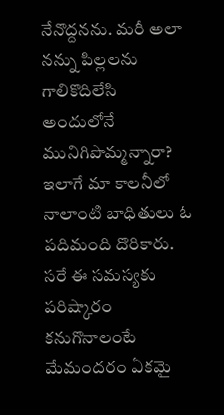నేనొద్దనను. మరీ అలా నన్ను పిల్లలను గాలికొదిలేసి అందులోనే మునిగిపొమ్మన్నారా? ఇలాగే మా కాలనీలో నాలాంటి బాధితులు ఓ పదిమంది దొరికారు. సరే ఈ సమస్యకు పరిష్కారం కనుగొనాలంటే మేమందరం ఏకమై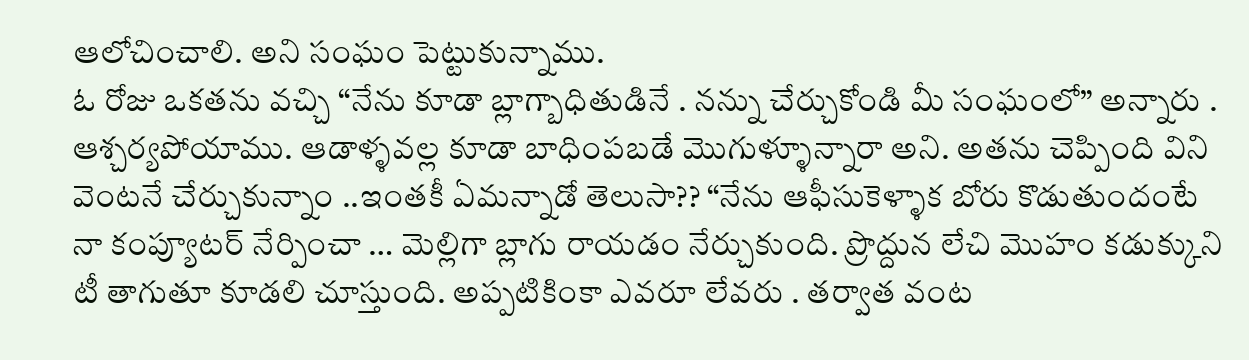ఆలోచించాలి. అని సంఘం పెట్టుకున్నాము.
ఓ రోజు ఒకతను వచ్చి “నేను కూడా బ్లాగ్బాధితుడినే . నన్ను చేర్చుకోండి మీ సంఘంలో” అన్నారు . ఆశ్చర్యపోయాము. ఆడాళ్ళవల్ల కూడా బాధింపబడే మొగుళ్ళూన్నారా అని. అతను చెప్పింది విని వెంటనే చేర్చుకున్నాం ..ఇంతకీ ఏమన్నాడో తెలుసా?? “నేను ఆఫీసుకెళ్ళాక బోరు కొడుతుందంటే నా కంప్యూటర్ నేర్పించా … మెల్లిగా బ్లాగు రాయడం నేర్చుకుంది. ప్రొద్దున లేచి మొహం కడుక్కుని టీ తాగుతూ కూడలి చూస్తుంది. అప్పటికింకా ఎవరూ లేవరు . తర్వాత వంట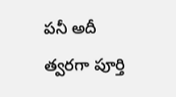పనీ అదీ త్వరగా పూర్తి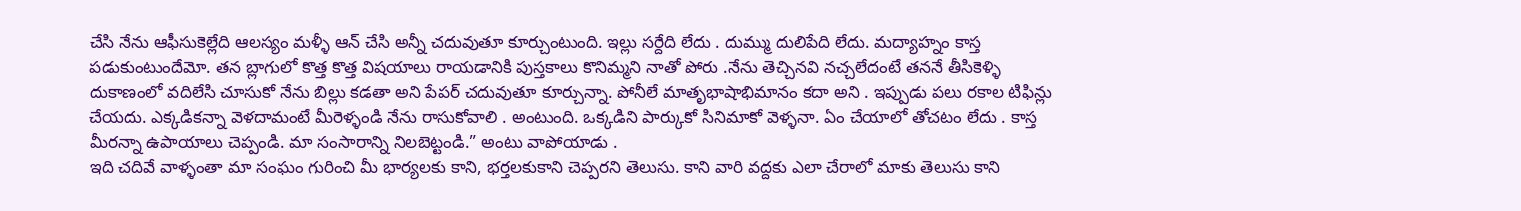చేసి నేను ఆఫీసుకెల్లేది ఆలస్యం మళ్ళీ ఆన్ చేసి అన్నీ చదువుతూ కూర్చుంటుంది. ఇల్లు సర్దేది లేదు . దుమ్ము దులిపేది లేదు. మద్యాహ్నం కాస్త పడుకుంటుందేమో. తన బ్లాగులో కొత్త కొత్త విషయాలు రాయడానికి పుస్తకాలు కొనిమ్మని నాతో పోరు .నేను తెచ్చినవి నచ్చలేదంటే తననే తీసికెళ్ళి దుకాణంలో వదిలేసి చూసుకో నేను బిల్లు కడతా అని పేపర్ చదువుతూ కూర్చున్నా. పోనీలే మాతృభాషాభిమానం కదా అని . ఇప్పుడు పలు రకాల టిఫిన్లు చేయదు. ఎక్కడికన్నా వెళదామంటే మీరెళ్ళండి నేను రాసుకోవాలి . అంటుంది. ఒక్కడిని పార్కుకో సినిమాకో వెళ్ళనా. ఏం చేయాలో తోచటం లేదు . కాస్త మీరన్నా ఉపాయాలు చెప్పండి. మా సంసారాన్ని నిలబెట్టండి.” అంటు వాపోయాడు .
ఇది చదివే వాళ్ళంతా మా సంఘం గురించి మీ భార్యలకు కాని, భర్తలకుకాని చెప్పరని తెలుసు. కాని వారి వద్దకు ఎలా చేరాలో మాకు తెలుసు కాని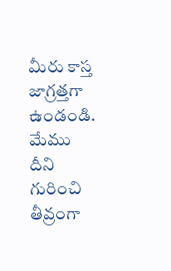మీరు కాస్త జాగ్రత్తగా ఉండండి. మేము దీని గురించి తీవ్రంగా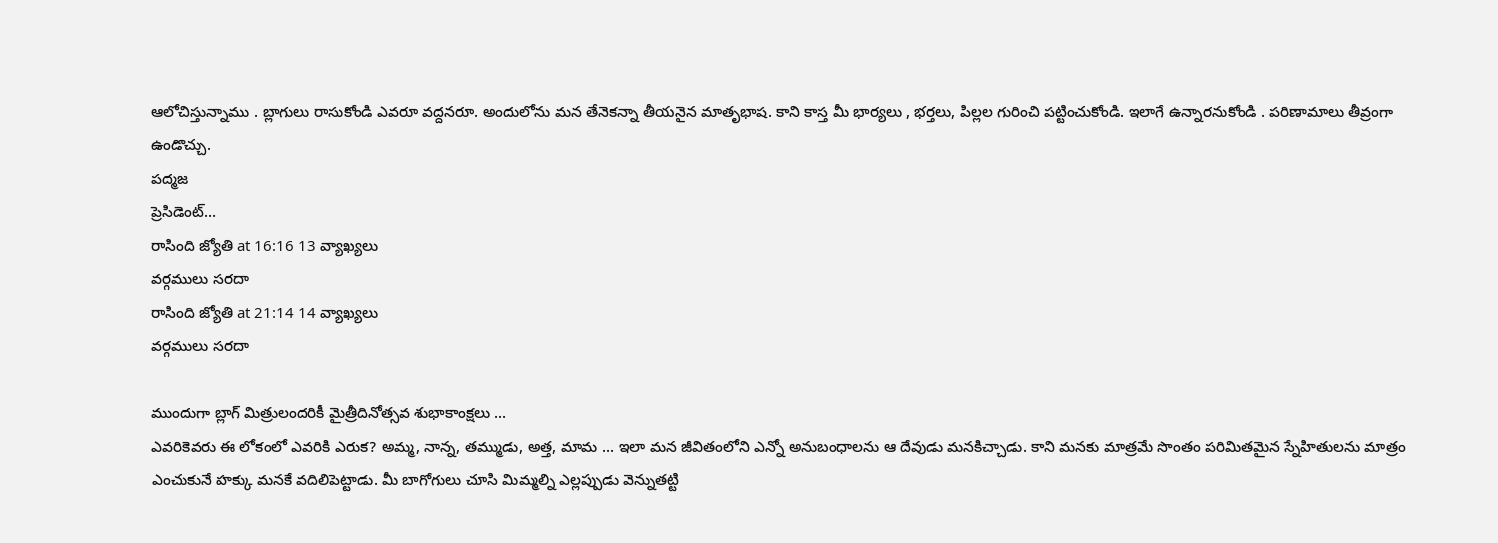ఆలోచిస్తున్నాము . బ్లాగులు రాసుకోండి ఎవరూ వద్దనరూ. అందులోను మన తేనెకన్నా తీయనైన మాతృభాష. కాని కాస్త మీ భార్యలు , భర్తలు, పిల్లల గురించి పట్టించుకోండి. ఇలాగే ఉన్నారనుకోండి . పరిణామాలు తీవ్రంగా ఉండొచ్చు.
పద్మజ
ప్రెసిడెంట్…
రాసింది జ్యోతి at 16:16 13 వ్యాఖ్యలు
వర్గములు సరదా
రాసింది జ్యోతి at 21:14 14 వ్యాఖ్యలు
వర్గములు సరదా

ముందుగా బ్లాగ్ మిత్రులందరికీ మైత్రీదినోత్సవ శుభాకాంక్షలు ...
ఎవరికెవరు ఈ లోకంలో ఎవరికి ఎరుక? అమ్మ, నాన్న, తమ్ముడు, అత్త, మామ ... ఇలా మన జీవితంలోని ఎన్నో అనుబంధాలను ఆ దేవుడు మనకిచ్చాడు. కాని మనకు మాత్రమే సొంతం పరిమితమైన స్నేహితులను మాత్రం ఎంచుకునే హక్కు మనకే వదిలిపెట్టాడు. మీ బాగోగులు చూసి మిమ్మల్ని ఎల్లప్పుడు వెన్నుతట్టి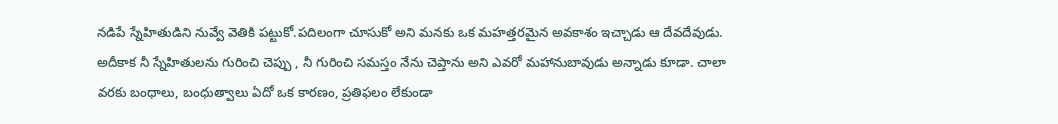నడిపే స్నేహితుడిని నువ్వే వెతికి పట్టుకో.పదిలంగా చూసుకో అని మనకు ఒక మహత్తరమైన అవకాశం ఇచ్చాడు ఆ దేవదేవుడు. అదీకాక నీ స్నేహితులను గురించి చెప్పు , నీ గురించి సమస్తం నేను చెప్తాను అని ఎవరో మహానుబావుడు అన్నాడు కూడా. చాలా వరకు బంధాలు, బంధుత్వాలు ఏదో ఒక కారణం, ప్రతిఫలం లేకుండా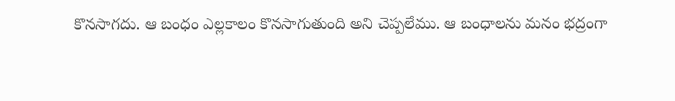కొనసాగదు. ఆ బంధం ఎల్లకాలం కొనసాగుతుంది అని చెప్పలేము. ఆ బంధాలను మనం భద్రంగా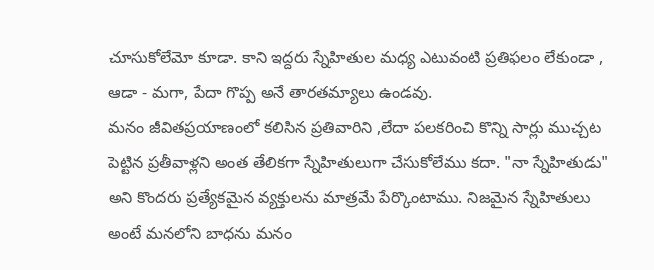చూసుకోలేమో కూడా. కాని ఇద్దరు స్నేహితుల మధ్య ఎటువంటి ప్రతిఫలం లేకుండా , ఆడా - మగా, పేదా గొప్ప అనే తారతమ్యాలు ఉండవు.
మనం జీవితప్రయాణంలో కలిసిన ప్రతివారిని ,లేదా పలకరించి కొన్ని సార్లు ముచ్చట పెట్టిన ప్రతీవాళ్లని అంత తేలికగా స్నేహితులుగా చేసుకోలేము కదా. "నా స్నేహితుడు" అని కొందరు ప్రత్యేకమైన వ్యక్తులను మాత్రమే పేర్కొంటాము. నిజమైన స్నేహితులు అంటే మనలోని బాధను మనం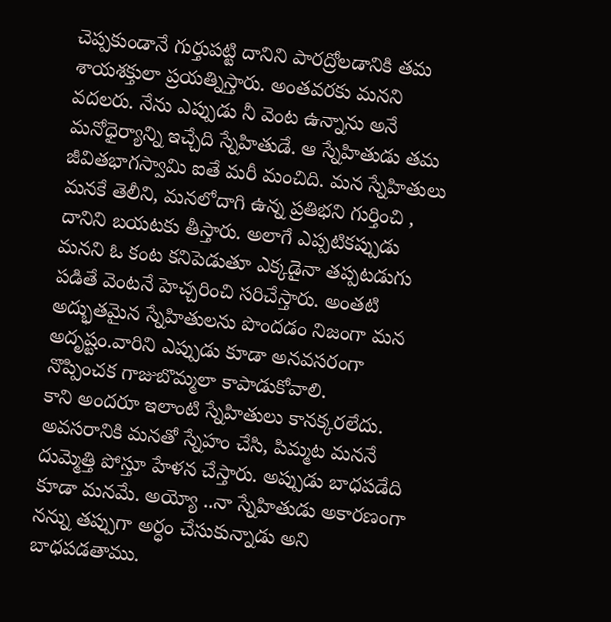చెప్పకుండానే గుర్తుపట్టి దానిని పారద్రోలడానికి తమ శాయశక్తులా ప్రయత్నిస్తారు. అంతవరకు మనని వదలరు. నేను ఎప్పుడు నీ వెంట ఉన్నాను అనే మనోధైర్యాన్ని ఇచ్చేది స్నేహితుడే. ఆ స్నేహితుడు తమ జీవితభాగస్వామి ఐతే మరీ మంచిది. మన స్నేహితులు మనకే తెలీని, మనలోదాగి ఉన్న ప్రతిభని గుర్తించి , దానిని బయటకు తీస్తారు. అలాగే ఎప్పటికప్పుడు మనని ఓ కంట కనిపెడుతూ ఎక్కడైనా తప్పటడుగు పడితే వెంటనే హెచ్చరించి సరిచేస్తారు. అంతటి అద్భుతమైన స్నేహితులను పొందడం నిజంగా మన అదృష్టం.వారిని ఎప్పుడు కూడా అనవసరంగా నొప్పించక గాజుబొమ్మలా కాపాడుకోవాలి.
కాని అందరూ ఇలాంటి స్నేహితులు కానక్కరలేదు. అవసరానికి మనతో స్నేహం చేసి, పిమ్మట మననే దుమ్మెత్తి పోస్తూ హేళన చేస్తారు. అప్పుడు బాధపడేది కూడా మనమే. అయ్యో ..నా స్నేహితుడు అకారణంగా నన్ను తప్పుగా అర్ధం చేసుకున్నాడు అని బాధపడతాము.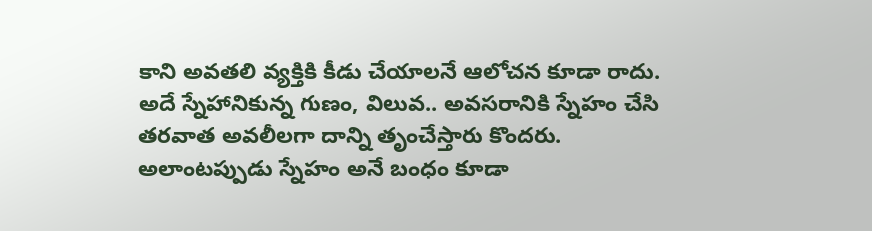కాని అవతలి వ్యక్తికి కీడు చేయాలనే ఆలోచన కూడా రాదు. అదే స్నేహానికున్న గుణం, విలువ.. అవసరానికి స్నేహం చేసి తరవాత అవలీలగా దాన్ని తృంచేస్తారు కొందరు. అలాంటప్పుడు స్నేహం అనే బంధం కూడా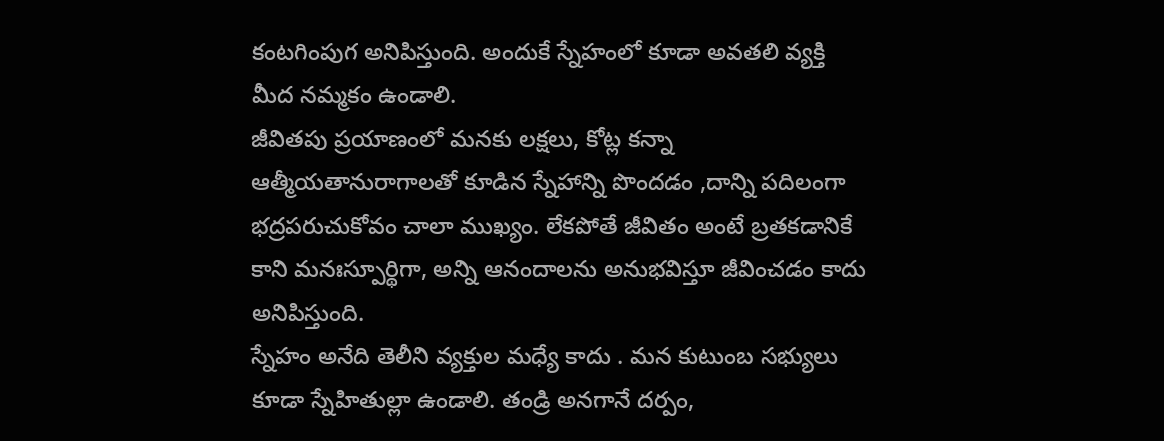కంటగింపుగ అనిపిస్తుంది. అందుకే స్నేహంలో కూడా అవతలి వ్యక్తి మీద నమ్మకం ఉండాలి.
జీవితపు ప్రయాణంలో మనకు లక్షలు, కోట్ల కన్నా ఆత్మీయతానురాగాలతో కూడిన స్నేహాన్ని పొందడం ,దాన్ని పదిలంగా భద్రపరుచుకోవం చాలా ముఖ్యం. లేకపోతే జీవితం అంటే బ్రతకడానికే కాని మనఃస్పూర్థిగా, అన్ని ఆనందాలను అనుభవిస్తూ జీవించడం కాదు అనిపిస్తుంది.
స్నేహం అనేది తెలీని వ్యక్తుల మధ్యే కాదు . మన కుటుంబ సభ్యులు కూడా స్నేహితుల్లా ఉండాలి. తండ్రి అనగానే దర్పం,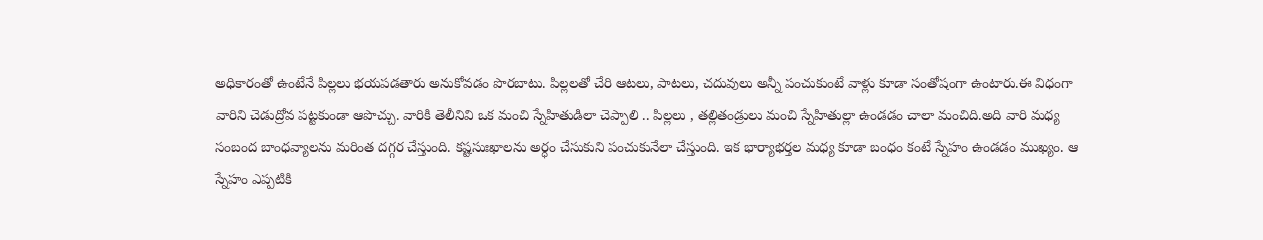అధికారంతో ఉంటేనే పిల్లలు భయపడతారు అనుకోవడం పొరబాటు. పిల్లలతో చేరి ఆటలు, పాటలు, చదువులు అన్నీ పంచుకుంటే వాళ్లు కూడా సంతోషంగా ఉంటారు.ఈ విధంగా వారిని చెడుద్రోవ పట్టకుండా ఆపొచ్చు. వారికి తెలీనివి ఒక మంచి స్నేహితుడిలా చెప్పాలి .. పిల్లలు , తల్లితండ్రులు మంచి స్నేహితుల్లా ఉండడం చాలా మంచిది.అది వారి మధ్య సంబంద బాంధవ్యాలను మరింత దగ్గర చేస్తుంది. కష్టసుఃఖాలను అర్ధం చేసుకుని పంచుకునేలా చేస్తుంది. ఇక భార్యాభర్తల మధ్య కూడా బంధం కంటే స్నేహం ఉండడం ముఖ్యం. ఆ స్నేహం ఎప్పటికి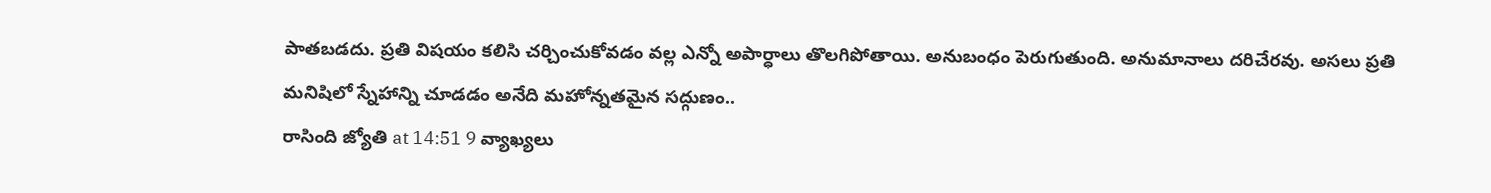పాతబడదు. ప్రతి విషయం కలిసి చర్చించుకోవడం వల్ల ఎన్నో అపార్ధాలు తొలగిపోతాయి. అనుబంధం పెరుగుతుంది. అనుమానాలు దరిచేరవు. అసలు ప్రతి మనిషిలో స్నేహాన్ని చూడడం అనేది మహోన్నతమైన సద్గుణం..
రాసింది జ్యోతి at 14:51 9 వ్యాఖ్యలు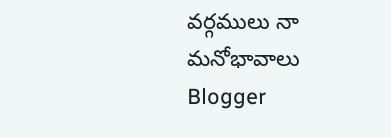వర్గములు నా మనోభావాలు
Blogger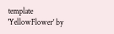template 'YellowFlower' by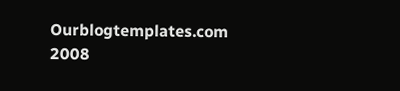Ourblogtemplates.com 2008